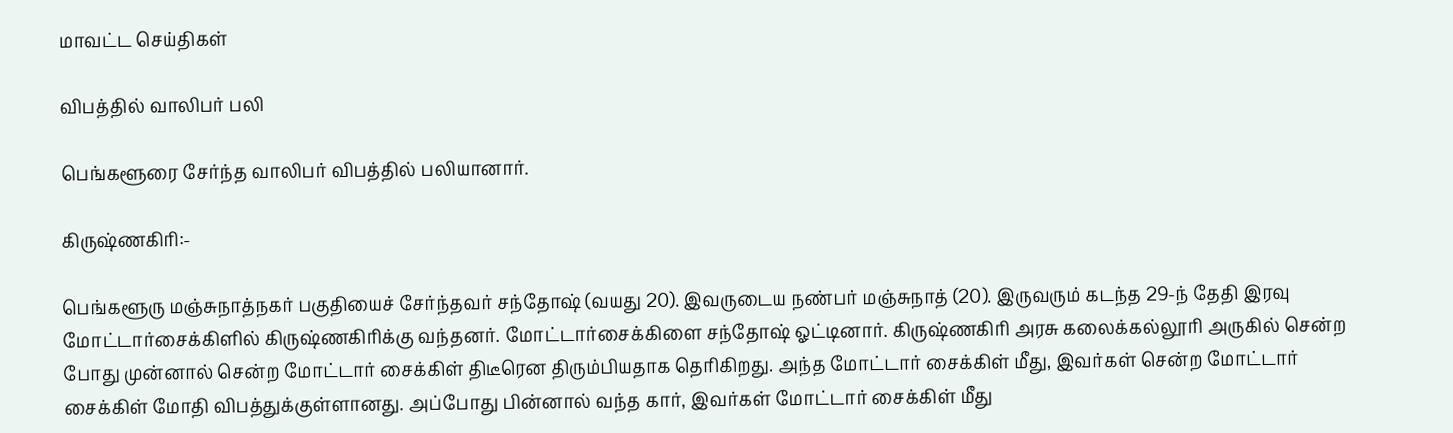மாவட்ட செய்திகள்

விபத்தில் வாலிபர் பலி

பெங்களூரை சேர்ந்த வாலிபர் விபத்தில் பலியானார்.

கிருஷ்ணகிரி:-

பெங்களூரு மஞ்சுநாத்நகர் பகுதியைச் சேர்ந்தவர் சந்தோஷ் (வயது 20). இவருடைய நண்பர் மஞ்சுநாத் (20). இருவரும் கடந்த 29-ந் தேதி இரவு மோட்டார்சைக்கிளில் கிருஷ்ணகிரிக்கு வந்தனர். மோட்டார்சைக்கிளை சந்தோஷ் ஓட்டினார். கிருஷ்ணகிரி அரசு கலைக்கல்லூரி அருகில் சென்ற போது முன்னால் சென்ற மோட்டார் சைக்கிள் திடீரென திரும்பியதாக தெரிகிறது. அந்த மோட்டார் சைக்கிள் மீது, இவர்கள் சென்ற மோட்டார் சைக்கிள் மோதி விபத்துக்குள்ளானது. அப்போது பின்னால் வந்த கார், இவர்கள் மோட்டார் சைக்கிள் மீது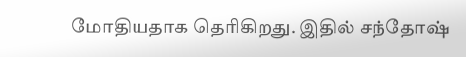மோதியதாக தெரிகிறது. இதில் சந்தோஷ்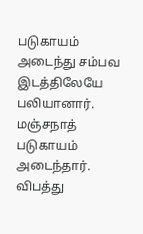படுகாயம் அடைந்து சம்பவ இடத்திலேயே பலியானார். மஞ்சநாத் படுகாயம் அடைந்தார். விபத்து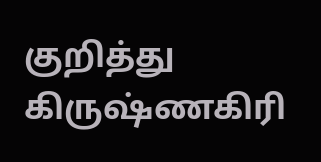குறித்து கிருஷ்ணகிரி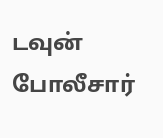டவுன் போலீசார்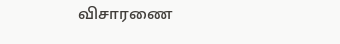விசாரணை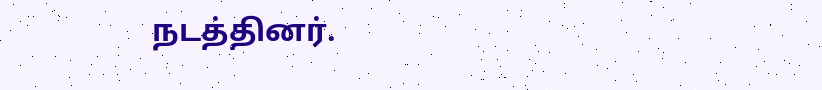நடத்தினர்.